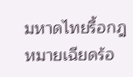มหาดไทยรื้อกฎหมายเฉียดร้อ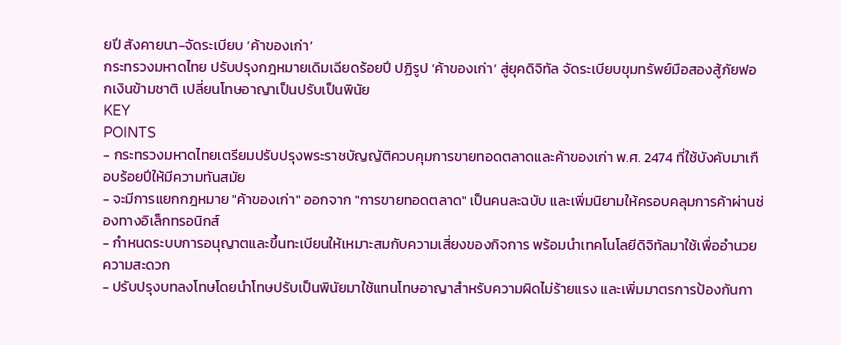ยปี สังคายนา-จัดระเบียบ ‘ค้าของเก่า’
กระทรวงมหาดไทย ปรับปรุงกฎหมายเดิมเฉียดร้อยปี ปฏิรูป ‘ค้าของเก่า’ สู่ยุคดิจิทัล จัดระเบียบขุมทรัพย์มือสองสู้ภัยฟอกเงินข้ามชาติ เปลี่ยนโทษอาญาเป็นปรับเป็นพินัย
KEY
POINTS
- กระทรวงมหาดไทยเตรียมปรับปรุงพระราชบัญญัติควบคุมการขายทอดตลาดและค้าของเก่า พ.ศ. 2474 ที่ใช้บังคับมาเกือบร้อยปีให้มีความทันสมัย
- จะมีการแยกกฎหมาย "ค้าของเก่า" ออกจาก "การขายทอดตลาด" เป็นคนละฉบับ และเพิ่มนิยามให้ครอบคลุมการค้าผ่านช่องทางอิเล็กทรอนิกส์
- กำหนดระบบการอนุญาตและขึ้นทะเบียนให้เหมาะสมกับความเสี่ยงของกิจการ พร้อมนำเทคโนโลยีดิจิทัลมาใช้เพื่ออำนวยความสะดวก
- ปรับปรุงบทลงโทษโดยนำโทษปรับเป็นพินัยมาใช้แทนโทษอาญาสำหรับความผิดไม่ร้ายแรง และเพิ่มมาตรการป้องกันกา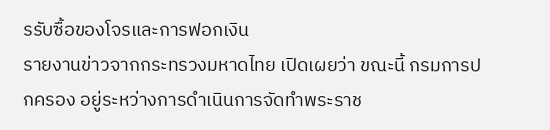รรับซื้อของโจรและการฟอกเงิน
รายงานข่าวจากกระทรวงมหาดไทย เปิดเผยว่า ขณะนี้ กรมการปกครอง อยู่ระหว่างการดำเนินการจัดทำพระราช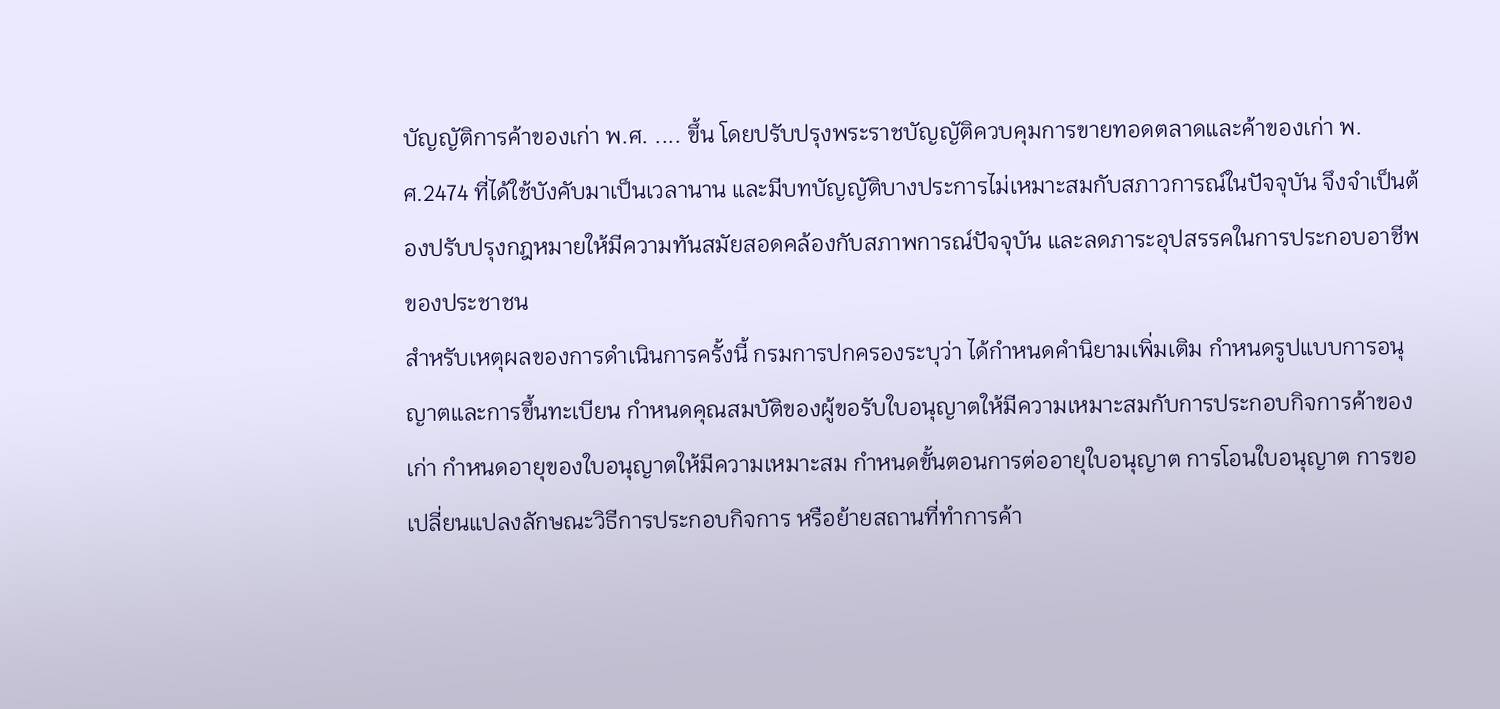บัญญัติการค้าของเก่า พ.ศ. .... ขึ้น โดยปรับปรุงพระราชบัญญัติควบคุมการขายทอดตลาดและค้าของเก่า พ.ศ.2474 ที่ได้ใช้บังคับมาเป็นเวลานาน และมีบทบัญญัติบางประการไม่เหมาะสมกับสภาวการณ์ในปัจจุบัน จึงจำเป็นต้องปรับปรุงกฎหมายให้มีความทันสมัยสอดคล้องกับสภาพการณ์ปัจจุบัน และลดภาระอุปสรรคในการประกอบอาชีพของประชาชน
สำหรับเหตุผลของการดำเนินการครั้งนี้ กรมการปกครองระบุว่า ได้กำหนดคำนิยามเพิ่มเติม กำหนดรูปแบบการอนุญาตและการขึ้นทะเบียน กำหนดคุณสมบัติของผู้ขอรับใบอนุญาตให้มีความเหมาะสมกับการประกอบกิจการค้าของเก่า กำหนดอายุของใบอนุญาตให้มีความเหมาะสม กำหนดขั้นตอนการต่ออายุใบอนุญาต การโอนใบอนุญาต การขอเปลี่ยนแปลงลักษณะวิธีการประกอบกิจการ หรือย้ายสถานที่ทำการค้า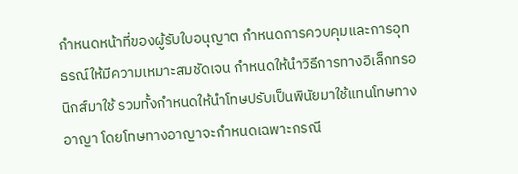กำหนดหน้าที่ของผู้รับใบอนุญาต กำหนดการควบคุมและการอุทธรณ์ให้มีความเหมาะสมชัดเจน กำหนดให้นำวิธีการทางอิเล็กทรอนิกส์มาใช้ รวมทั้งกำหนดให้นำโทษปรับเป็นพินัยมาใช้แทนโทษทางอาญา โดยโทษทางอาญาจะกำหนดเฉพาะกรณี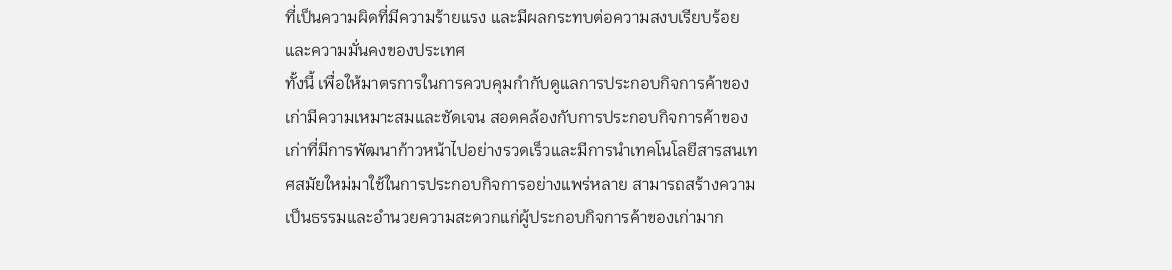ที่เป็นความผิดที่มีความร้ายแรง และมีผลกระทบต่อความสงบเรียบร้อยและความมั่นคงของประเทศ
ทั้งนี้ เพื่อให้มาตรการในการควบคุมกำกับดูแลการประกอบกิจการค้าของเก่ามีความเหมาะสมและชัดเจน สอดคล้องกับการประกอบกิจการค้าของเก่าที่มีการพัฒนาก้าวหน้าไปอย่างรวดเร็วและมีการนำเทคโนโลยีสารสนเทศสมัยใหม่มาใช้ในการประกอบกิจการอย่างแพร่หลาย สามารถสร้างความเป็นธรรมและอำนวยความสะดวกแก่ผู้ประกอบกิจการค้าของเก่ามาก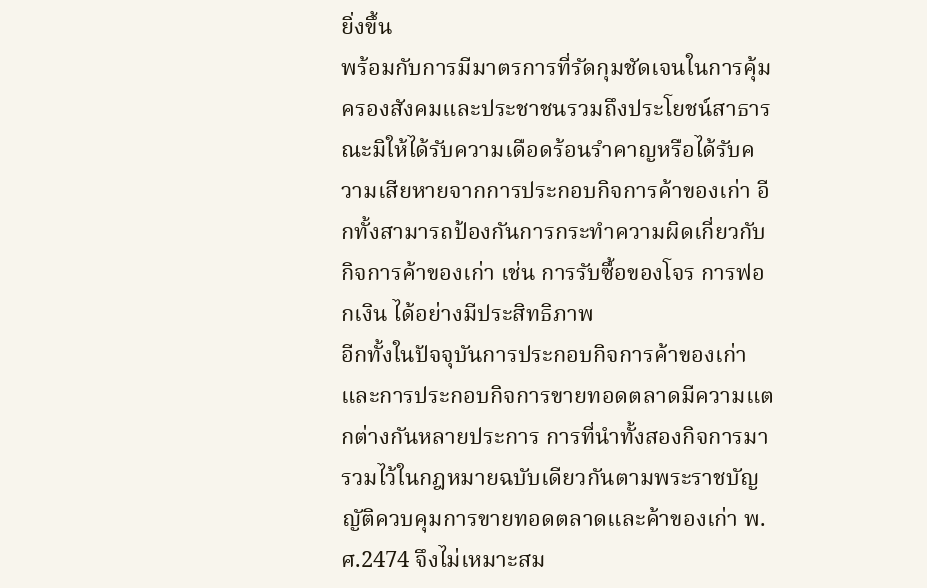ยิ่งขึ้น
พร้อมกับการมีมาตรการที่รัดกุมชัดเจนในการคุ้มครองสังคมและประชาชนรวมถึงประโยชน์สาธารณะมิให้ได้รับความเดือดร้อนรำคาญหรือได้รับความเสียหายจากการประกอบกิจการค้าของเก่า อีกทั้งสามารถป้องกันการกระทำความผิดเกี่ยวกับกิจการค้าของเก่า เช่น การรับซื้อของโจร การฟอกเงิน ได้อย่างมีประสิทธิภาพ
อีกทั้งในปัจจุบันการประกอบกิจการค้าของเก่าและการประกอบกิจการขายทอดตลาดมีความแตกต่างกันหลายประการ การที่นำทั้งสองกิจการมารวมไว้ในกฎหมายฉบับเดียวกันตามพระราชบัญญัติควบคุมการขายทอดตลาดและค้าของเก่า พ.ศ.2474 จึงไม่เหมาะสม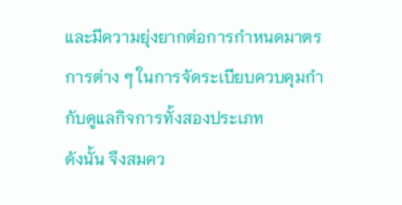และมีความยุ่งยากต่อการกำหนดมาตรการต่าง ๆ ในการจัดระเบียบควบคุมกำกับดูแลกิจการทั้งสองประเภท
ดังนั้น จึงสมคว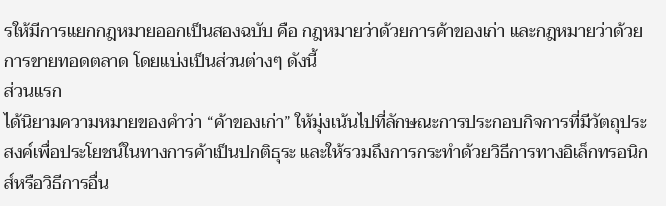รให้มีการแยกกฎหมายออกเป็นสองฉบับ คือ กฎหมายว่าด้วยการค้าของเก่า และกฎหมายว่าด้วยการขายทอดตลาด โดยแบ่งเป็นส่วนต่างๆ ดังนี้
ส่วนแรก
ได้นิยามความหมายของคำว่า “ค้าของเก่า” ให้มุ่งเน้นไปที่ลักษณะการประกอบกิจการที่มีวัตถุประสงค์เพื่อประโยชน์ในทางการค้าเป็นปกติธุระ และให้รวมถึงการกระทำด้วยวิธีการทางอิเล็กทรอนิกส์หรือวิธีการอื่น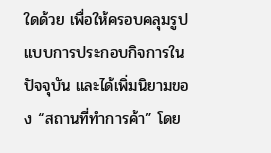ใดด้วย เพื่อให้ครอบคลุมรูปแบบการประกอบกิจการในปัจจุบัน และได้เพิ่มนิยามของ “สถานที่ทำการค้า” โดย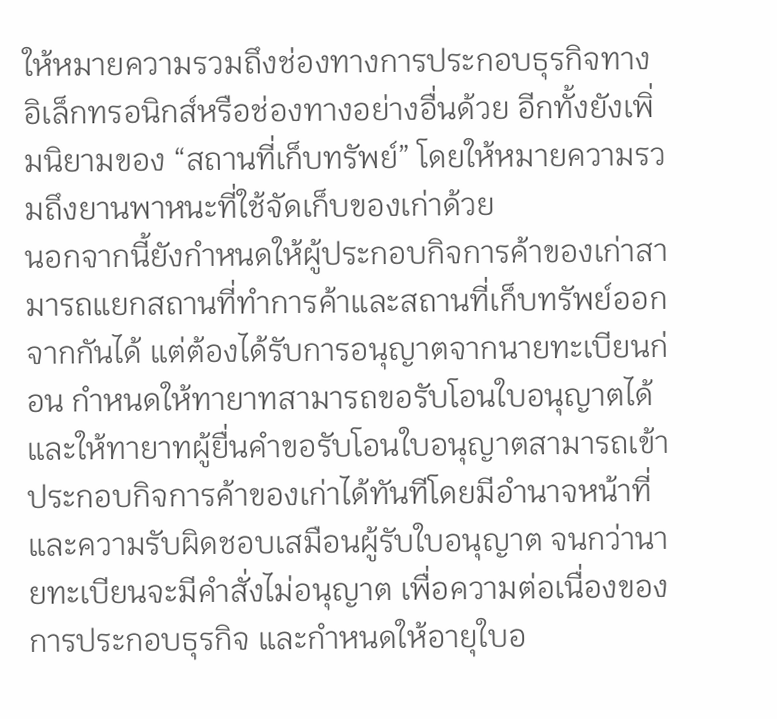ให้หมายความรวมถึงช่องทางการประกอบธุรกิจทางอิเล็กทรอนิกส์หรือช่องทางอย่างอื่นด้วย อีกทั้งยังเพิ่มนิยามของ “สถานที่เก็บทรัพย์” โดยให้หมายความรวมถึงยานพาหนะที่ใช้จัดเก็บของเก่าด้วย
นอกจากนี้ยังกำหนดให้ผู้ประกอบกิจการค้าของเก่าสามารถแยกสถานที่ทำการค้าและสถานที่เก็บทรัพย์ออกจากกันได้ แต่ต้องได้รับการอนุญาตจากนายทะเบียนก่อน กำหนดให้ทายาทสามารถขอรับโอนใบอนุญาตได้ และให้ทายาทผู้ยื่นคำขอรับโอนใบอนุญาตสามารถเข้าประกอบกิจการค้าของเก่าได้ทันทีโดยมีอำนาจหน้าที่และความรับผิดชอบเสมือนผู้รับใบอนุญาต จนกว่านายทะเบียนจะมีคำสั่งไม่อนุญาต เพื่อความต่อเนื่องของการประกอบธุรกิจ และกำหนดให้อายุใบอ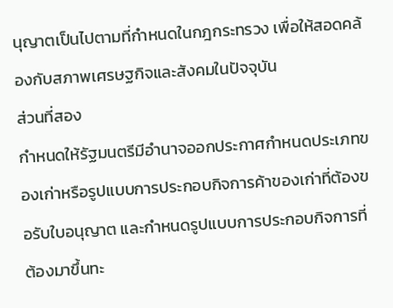นุญาตเป็นไปตามที่กำหนดในกฎกระทรวง เพื่อให้สอดคล้องกับสภาพเศรษฐกิจและสังคมในปัจจุบัน
ส่วนที่สอง
กำหนดให้รัฐมนตรีมีอำนาจออกประกาศกำหนดประเภทของเก่าหรือรูปแบบการประกอบกิจการค้าของเก่าที่ต้องขอรับใบอนุญาต และกำหนดรูปแบบการประกอบกิจการที่ต้องมาขึ้นทะ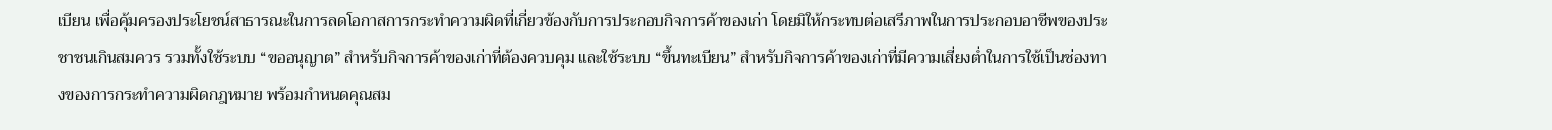เบียน เพื่อคุ้มครองประโยชน์สาธารณะในการลดโอกาสการกระทำความผิดที่เกี่ยวข้องกับการประกอบกิจการค้าของเก่า โดยมิให้กระทบต่อเสรีภาพในการประกอบอาชีพของประชาชนเกินสมควร รวมทั้งใช้ระบบ “ขออนุญาต” สำหรับกิจการค้าของเก่าที่ต้องควบคุม และใช้ระบบ “ขึ้นทะเบียน” สำหรับกิจการค้าของเก่าที่มีความเสี่ยงตํ่าในการใช้เป็นช่องทางของการกระทำความผิดกฎหมาย พร้อมกำหนดคุณสม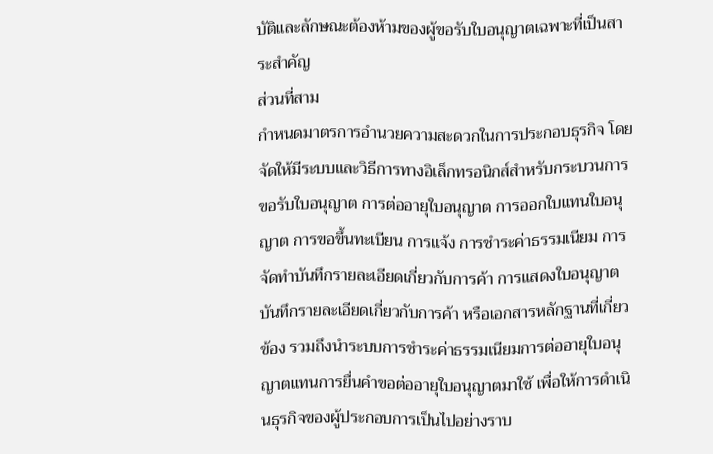บัติและลักษณะต้องห้ามของผู้ขอรับใบอนุญาตเฉพาะที่เป็นสาระสำคัญ
ส่วนที่สาม
กำหนดมาตรการอำนวยความสะดวกในการประกอบธุรกิจ โดยจัดให้มีระบบและวิธีการทางอิเล็กทรอนิกส์สำหรับกระบวนการขอรับใบอนุญาต การต่ออายุใบอนุญาต การออกใบแทนใบอนุญาต การขอขึ้นทะเบียน การแจ้ง การชำระค่าธรรมเนียม การจัดทำบันทึกรายละเอียดเกี่ยวกับการค้า การแสดงใบอนุญาต บันทึกรายละเอียดเกี่ยวกับการค้า หรือเอกสารหลักฐานที่เกี่ยวข้อง รวมถึงนำระบบการชำระค่าธรรมเนียมการต่ออายุใบอนุญาตแทนการยื่นคำขอต่ออายุใบอนุญาตมาใช้ เพื่อให้การดำเนินธุรกิจของผู้ประกอบการเป็นไปอย่างราบ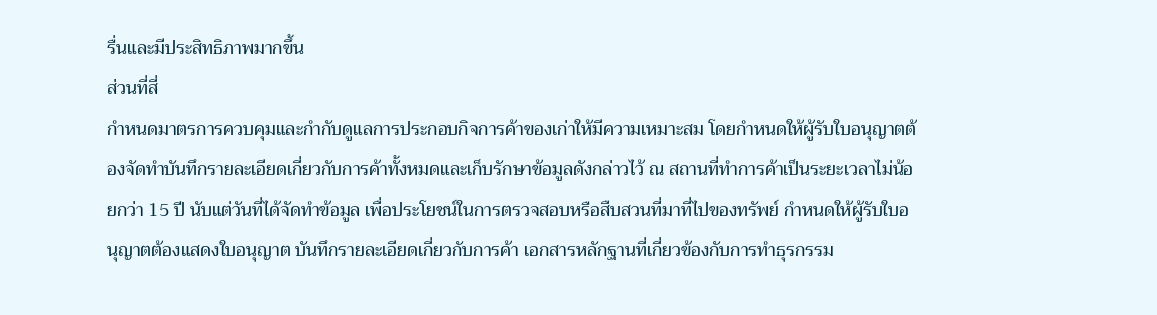รื่นและมีประสิทธิภาพมากขึ้น
ส่วนที่สี่
กำหนดมาตรการควบคุมและกำกับดูแลการประกอบกิจการค้าของเก่าให้มีความเหมาะสม โดยกำหนดให้ผู้รับใบอนุญาตต้องจัดทำบันทึกรายละเอียดเกี่ยวกับการค้าทั้งหมดและเก็บรักษาข้อมูลดังกล่าวไว้ ณ สถานที่ทำการค้าเป็นระยะเวลาไม่น้อยกว่า 15 ปี นับแต่วันที่ได้จัดทำข้อมูล เพื่อประโยชน์ในการตรวจสอบหรือสืบสวนที่มาที่ไปของทรัพย์ กำหนดให้ผู้รับใบอนุญาตต้องแสดงใบอนุญาต บันทึกรายละเอียดเกี่ยวกับการค้า เอกสารหลักฐานที่เกี่ยวข้องกับการทำธุรกรรม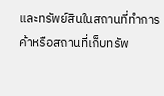และทรัพย์สินในสถานที่ทำการค้าหรือสถานที่เก็บทรัพ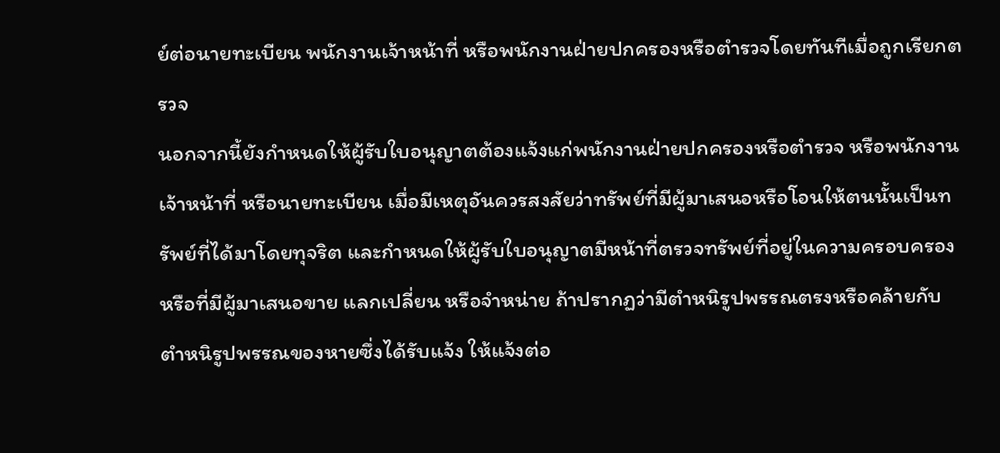ย์ต่อนายทะเบียน พนักงานเจ้าหน้าที่ หรือพนักงานฝ่ายปกครองหรือตำรวจโดยทันทีเมื่อถูกเรียกตรวจ
นอกจากนี้ยังกำหนดให้ผู้รับใบอนุญาตต้องแจ้งแก่พนักงานฝ่ายปกครองหรือตำรวจ หรือพนักงานเจ้าหน้าที่ หรือนายทะเบียน เมื่อมีเหตุอันควรสงสัยว่าทรัพย์ที่มีผู้มาเสนอหรือโอนให้ตนนั้นเป็นทรัพย์ที่ได้มาโดยทุจริต และกำหนดให้ผู้รับใบอนุญาตมีหน้าที่ตรวจทรัพย์ที่อยู่ในความครอบครองหรือที่มีผู้มาเสนอขาย แลกเปลี่ยน หรือจำหน่าย ถ้าปรากฏว่ามีตำหนิรูปพรรณตรงหรือคล้ายกับตำหนิรูปพรรณของหายซึ่งได้รับแจ้ง ให้แจ้งต่อ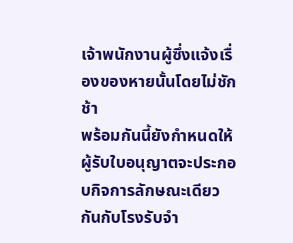เจ้าพนักงานผู้ซึ่งแจ้งเรื่องของหายนั้นโดยไม่ชักช้า
พร้อมกันนี้ยังกำหนดให้ผู้รับใบอนุญาตจะประกอบกิจการลักษณะเดียวกันกับโรงรับจำ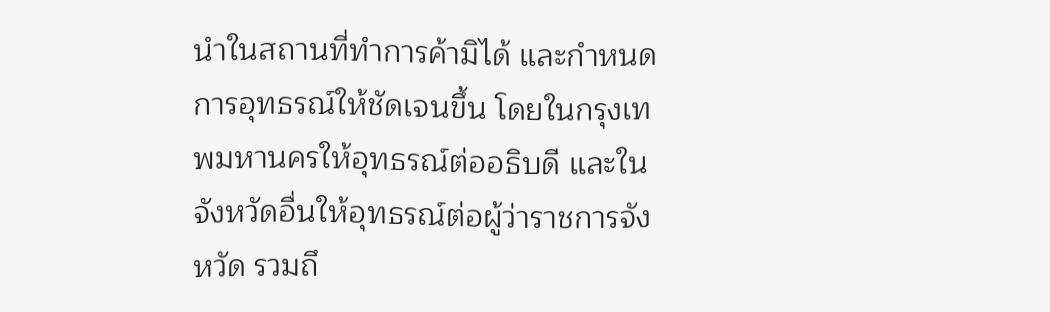นำในสถานที่ทำการค้ามิได้ และกำหนดการอุทธรณ์ให้ชัดเจนขึ้น โดยในกรุงเทพมหานครให้อุทธรณ์ต่ออธิบดี และในจังหวัดอื่นให้อุทธรณ์ต่อผู้ว่าราชการจังหวัด รวมถึ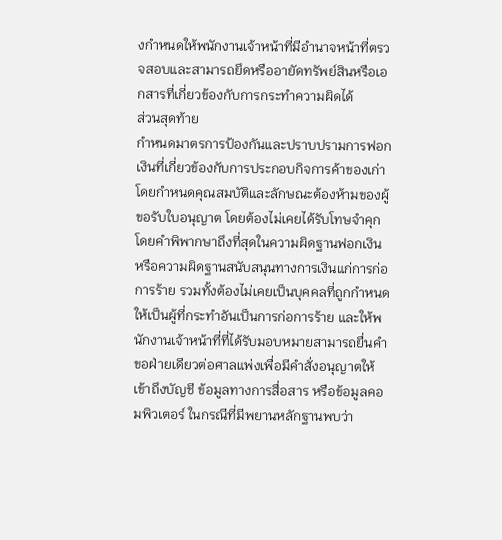งกำหนดให้พนักงานเจ้าหน้าที่มีอำนาจหน้าที่ตรวจสอบและสามารถยึดหรืออายัดทรัพย์สินหรือเอกสารที่เกี่ยวข้องกับการกระทำความผิดได้
ส่วนสุดท้าย
กำหนดมาตรการป้องกันและปราบปรามการฟอกเงินที่เกี่ยวข้องกับการประกอบกิจการค้าของเก่า โดยกำหนดคุณสมบัติและลักษณะต้องห้ามของผู้ขอรับใบอนุญาต โดยต้องไม่เคยได้รับโทษจำคุกโดยคำพิพากษาถึงที่สุดในความผิดฐานฟอกเงิน หรือความผิดฐานสนับสนุนทางการเงินแก่การก่อการร้าย รวมทั้งต้องไม่เคยเป็นบุคคลที่ถูกกำหนดให้เป็นผู้ที่กระทำอันเป็นการก่อการร้าย และให้พนักงานเจ้าหน้าที่ที่ได้รับมอบหมายสามารถยื่นคำขอฝ่ายเดียวต่อศาลแพ่งเพื่อมีคำสั่งอนุญาตให้เข้าถึงบัญชี ข้อมูลทางการสื่อสาร หรือข้อมูลคอมพิวเตอร์ ในกรณีที่มีพยานหลักฐานพบว่า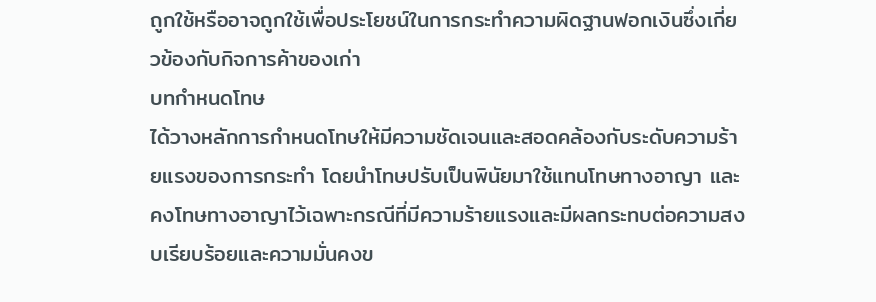ถูกใช้หรืออาจถูกใช้เพื่อประโยชน์ในการกระทำความผิดฐานฟอกเงินซึ่งเกี่ยวข้องกับกิจการค้าของเก่า
บทกำหนดโทษ
ได้วางหลักการกำหนดโทษให้มีความชัดเจนและสอดคล้องกับระดับความร้ายแรงของการกระทำ โดยนำโทษปรับเป็นพินัยมาใช้แทนโทษทางอาญา และคงโทษทางอาญาไว้เฉพาะกรณีที่มีความร้ายแรงและมีผลกระทบต่อความสงบเรียบร้อยและความมั่นคงข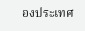องประเทศ